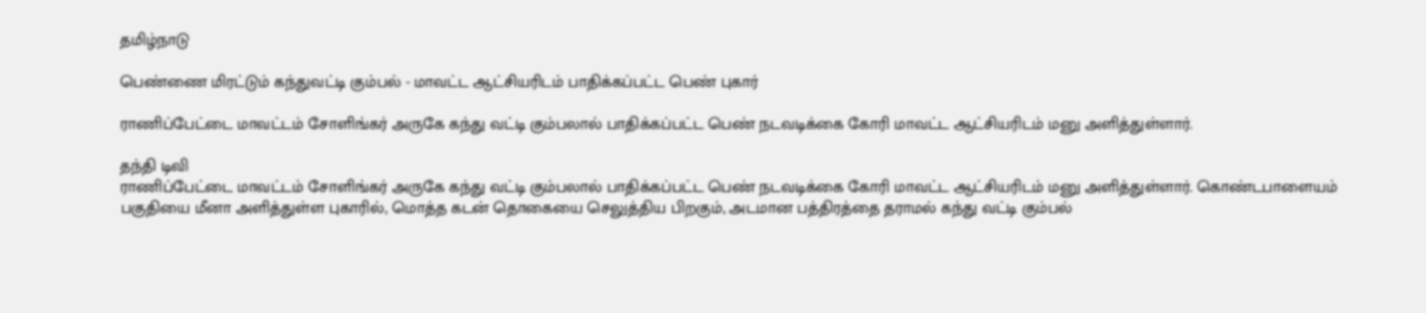தமிழ்நாடு

பெண்ணை மிரட்டும் கந்துவட்டி கும்பல் - மாவட்ட ஆட்சியரிடம் பாதிக்கப்பட்ட பெண் புகார்

ராணிப்பேட்டை மாவட்டம் சோளிங்கர் அருகே கந்து வட்டி கும்பலால் பாதிக்கப்பட்ட பெண் நடவடிக்கை கோரி மாவட்ட ஆட்சியரிடம் மனு அளித்துள்ளார்.

தந்தி டிவி
ராணிப்பேட்டை மாவட்டம் சோளிங்கர் அருகே கந்து வட்டி கும்பலால் பாதிக்கப்பட்ட பெண் நடவடிக்கை கோரி மாவட்ட ஆட்சியரிடம் மனு அளித்துள்ளார். கொண்டபாளையம் பகுதியை மீனா அளித்துள்ள புகாரில், மொத்த கடன் தொகையை செலுத்திய பிறகும், அடமான பத்திரத்தை தராமல் கந்து வட்டி கும்பல்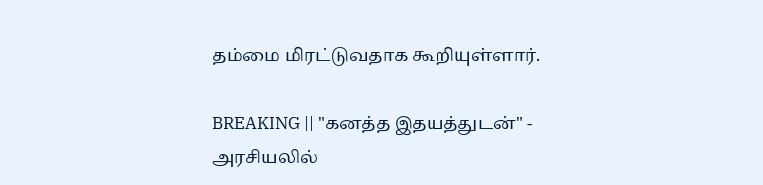தம்மை மிரட்டுவதாக கூறியுள்ளார்.

BREAKING || "கனத்த இதயத்துடன்" - அரசியலில்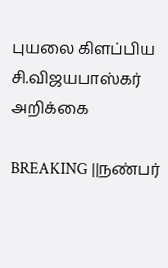புயலை கிளப்பிய சி.விஜயபாஸ்கர் அறிக்கை

BREAKING ||நண்பர்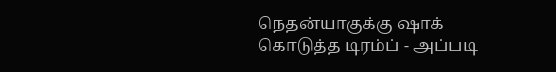நெதன்யாகுக்கு ஷாக் கொடுத்த டிரம்ப் - அப்படி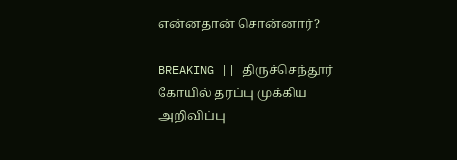என்னதான் சொன்னார்?

BREAKING || திருச்செந்தூர் கோயில் தரப்பு முக்கிய அறிவிப்பு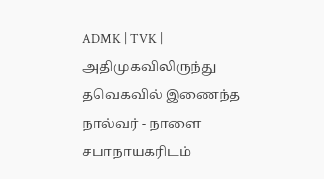ADMK | TVK | அதிமுகவிலிருந்து தவெகவில் இணைந்த நால்வர் - நாளை சபாநாயகரிடம்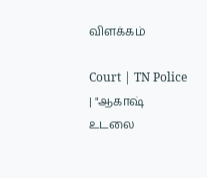விளக்கம்

Court | TN Police | "ஆகாஷ் உடலை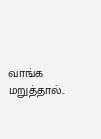வாங்க மறுத்தால்..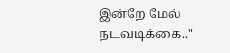இன்றே மேல் நடவடிக்கை.."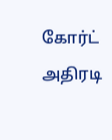கோர்ட் அதிரடி